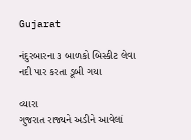Gujarat

નંદુરબારના ૩ બાળકો બિસ્કીટ લેવા નદી પાર કરતા ડૂબી ગયા

વ્યારા
ગુજરાત રાજ્યને અડીને આવેલાં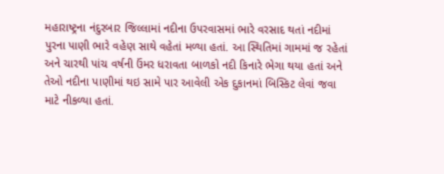મહારાષ્ટ્રના નંદુરબાર જિલ્લામાં નદીના ઉપરવાસમાં ભારે વરસાદ થતાં નદીમાં પુરના પાણી ભારે વહેણ સાથે વહેતાં મળ્યા હતાં. આ સ્થિતિમાં ગામમાં જ રહેતાં અને ચારથી પાંચ વર્ષની ઉંમર ધરાવતા બાળકો નદી કિનારે ભેગા થયા હતાં અને તેઓ નદીના પાણીમાં થઇ સામે પાર આવેલી એક દુકાનમાં બિસ્કિટ લેવાં જવા માટે નીકળ્યા હતાં.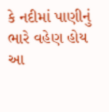કે નદીમાં પાણીનું ભારે વહેણ હોય આ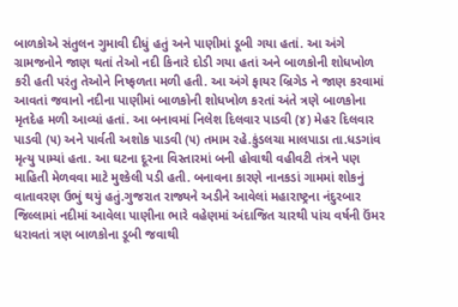બાળકોએ સંતુલન ગુમાવી દીધું હતું અને પાણીમાં ડૂબી ગયા હતાં. આ અંગે ગ્રામજનોને જાણ થતાં તેઓ નદી કિનારે દોડી ગયા હતાં અને બાળકોની શોધખોળ કરી હતી પરંતુ તેઓને નિષ્ફળતા મળી હતી. આ અંગે ફાયર બ્રિગેડ ને જાણ કરવામાં આવતાં જવાનો નદીના પાણીમાં બાળકોની શોધખોળ કરતાં અંતે ત્રણે બાળકોના મૃતદેહ મળી આવ્યાં હતાં. આ બનાવમાં નિલેશ દિલવાર પાડવી (૪) મેહર દિલવાર પાડવી (૫) અને પાર્વતી અશોક પાડવી (૫) તમામ રહે.કુંડલચા માલપાડા તા.ધડગાંવ મૃત્યુ પામ્યાં હતા. આ ઘટના દૂરના વિસ્તારમાં બની હોવાથી વહીવટી તંત્રને પણ માહિતી મેળવવા માટે મુશ્કેલી પડી હતી. બનાવના કારણે નાનકડાં ગામમાં શોકનું વાતાવરણ ઉભું થયું હતું.ગુજરાત રાજ્યને અડીને આવેલાં મહારાષ્ટ્રના નંદુરબાર જિલ્લામાં નદીમાં આવેલા પાણીના ભારે વહેણમાં અંદાજિત ચારથી પાંચ વર્ષની ઉંમર ધરાવતાં ત્રણ બાળકોના ડૂબી જવાથી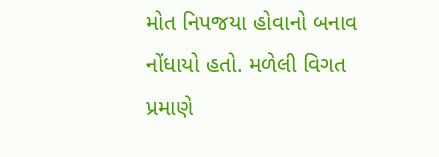મોત નિપજયા હોવાનો બનાવ નોંધાયો હતો. મળેલી વિગત પ્રમાણે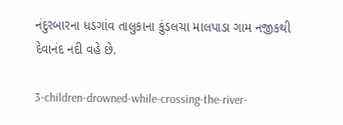નંદુરબારના ધડગાંવ તાલુકાના કુંડલચા માલપાડા ગામ નજીકથી દેવાનંદ નદી વહે છે.

3-children-drowned-while-crossing-the-river-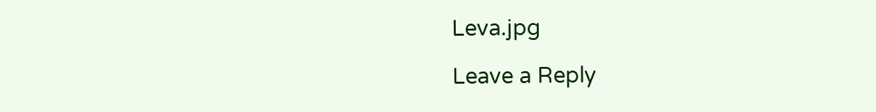Leva.jpg

Leave a Reply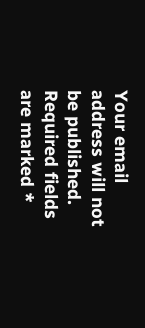Your email address will not be published. Required fields are marked *